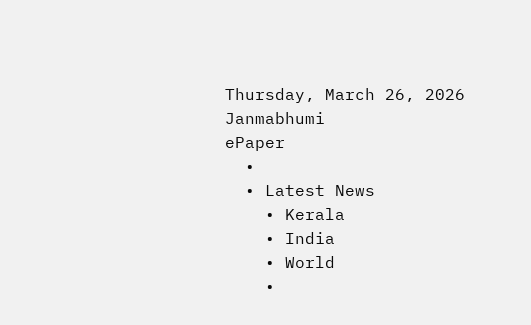Thursday, March 26, 2026
Janmabhumi
ePaper
  •
  • Latest News
    • Kerala
    • India
    • World
    •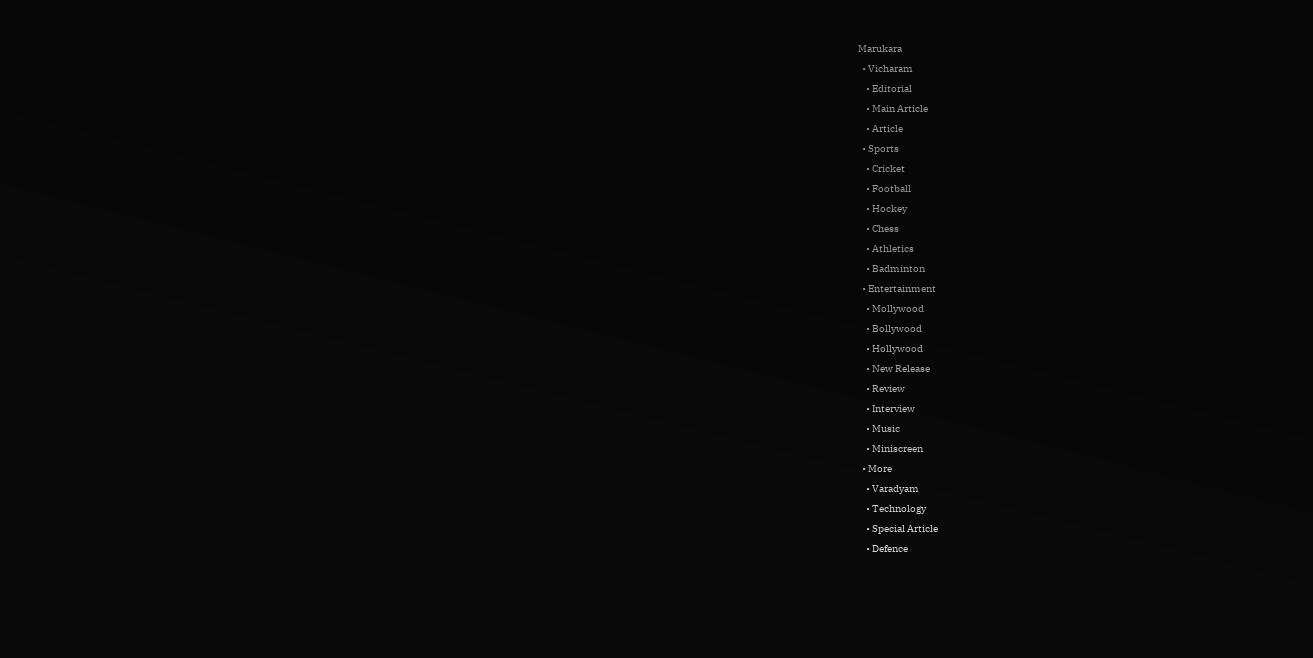Marukara
  • Vicharam
    • Editorial
    • Main Article
    • Article
  • Sports
    • Cricket
    • Football
    • Hockey
    • Chess
    • Athletics
    • Badminton
  • Entertainment
    • Mollywood
    • Bollywood
    • Hollywood
    • New Release
    • Review
    • Interview
    • Music
    • Miniscreen
  • More
    • Varadyam
    • Technology
    • Special Article
    • Defence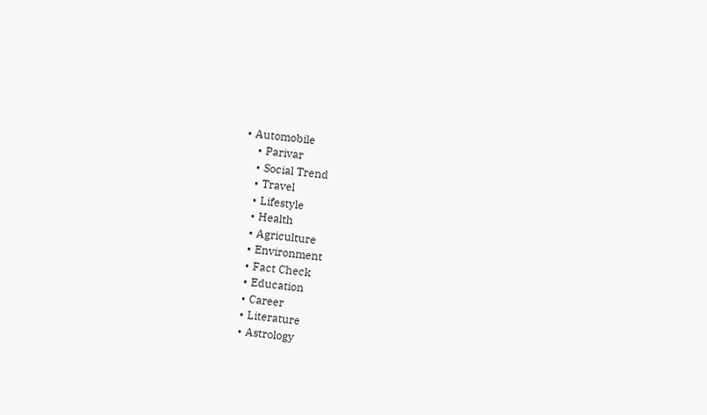• Automobile
    • Parivar
    • Social Trend
    • Travel
    • Lifestyle
    • Health
    • Agriculture
    • Environment
    • Fact Check
    • Education
    • Career
    • Literature
    • Astrology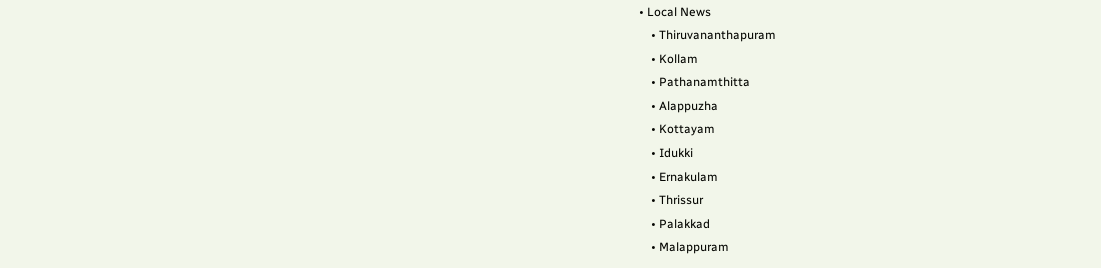• Local News
    • Thiruvananthapuram
    • Kollam
    • Pathanamthitta
    • Alappuzha
    • Kottayam
    • Idukki
    • Ernakulam
    • Thrissur
    • Palakkad
    • Malappuram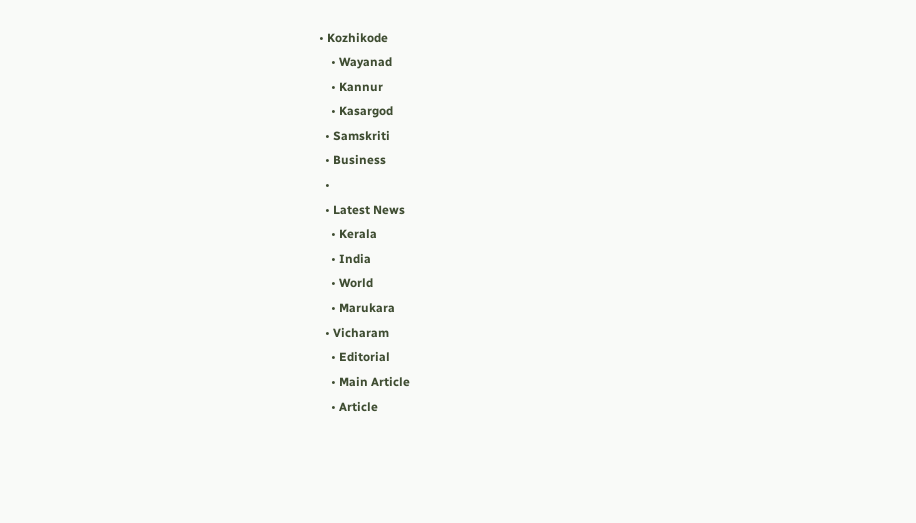• Kozhikode
    • Wayanad
    • Kannur
    • Kasargod
  • Samskriti
  • Business
  •
  • Latest News
    • Kerala
    • India
    • World
    • Marukara
  • Vicharam
    • Editorial
    • Main Article
    • Article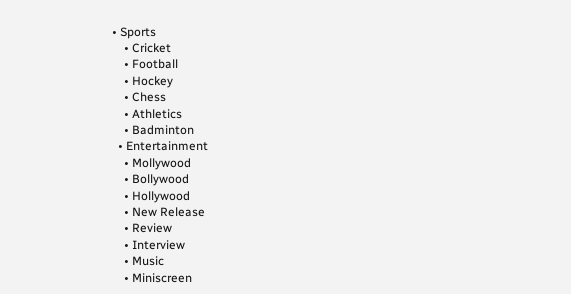• Sports
    • Cricket
    • Football
    • Hockey
    • Chess
    • Athletics
    • Badminton
  • Entertainment
    • Mollywood
    • Bollywood
    • Hollywood
    • New Release
    • Review
    • Interview
    • Music
    • Miniscreen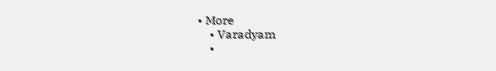• More
    • Varadyam
    •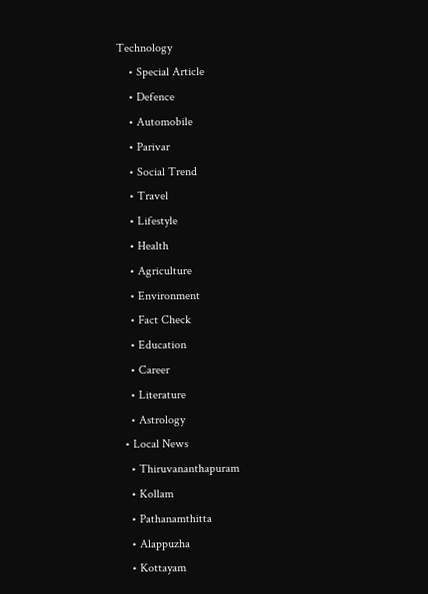Technology
    • Special Article
    • Defence
    • Automobile
    • Parivar
    • Social Trend
    • Travel
    • Lifestyle
    • Health
    • Agriculture
    • Environment
    • Fact Check
    • Education
    • Career
    • Literature
    • Astrology
  • Local News
    • Thiruvananthapuram
    • Kollam
    • Pathanamthitta
    • Alappuzha
    • Kottayam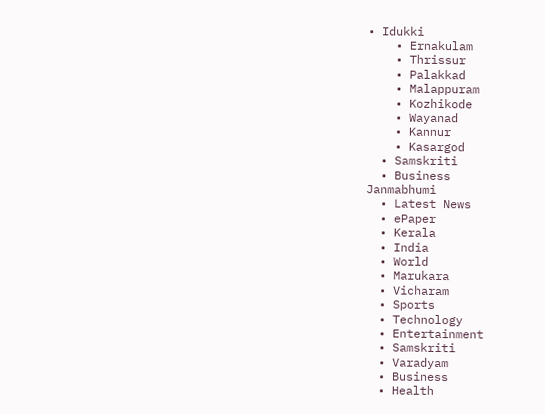• Idukki
    • Ernakulam
    • Thrissur
    • Palakkad
    • Malappuram
    • Kozhikode
    • Wayanad
    • Kannur
    • Kasargod
  • Samskriti
  • Business
Janmabhumi
  • Latest News
  • ePaper
  • Kerala
  • India
  • World
  • Marukara
  • Vicharam
  • Sports
  • Technology
  • Entertainment
  • Samskriti
  • Varadyam
  • Business
  • Health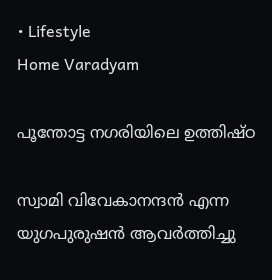• Lifestyle
Home Varadyam

പൂന്തോട്ട നഗരിയിലെ ഉത്തിഷ്ഠ

സ്വാമി വിവേകാനന്ദന്‍ എന്ന യുഗപുരുഷന്‍ ആവര്‍ത്തിച്ചു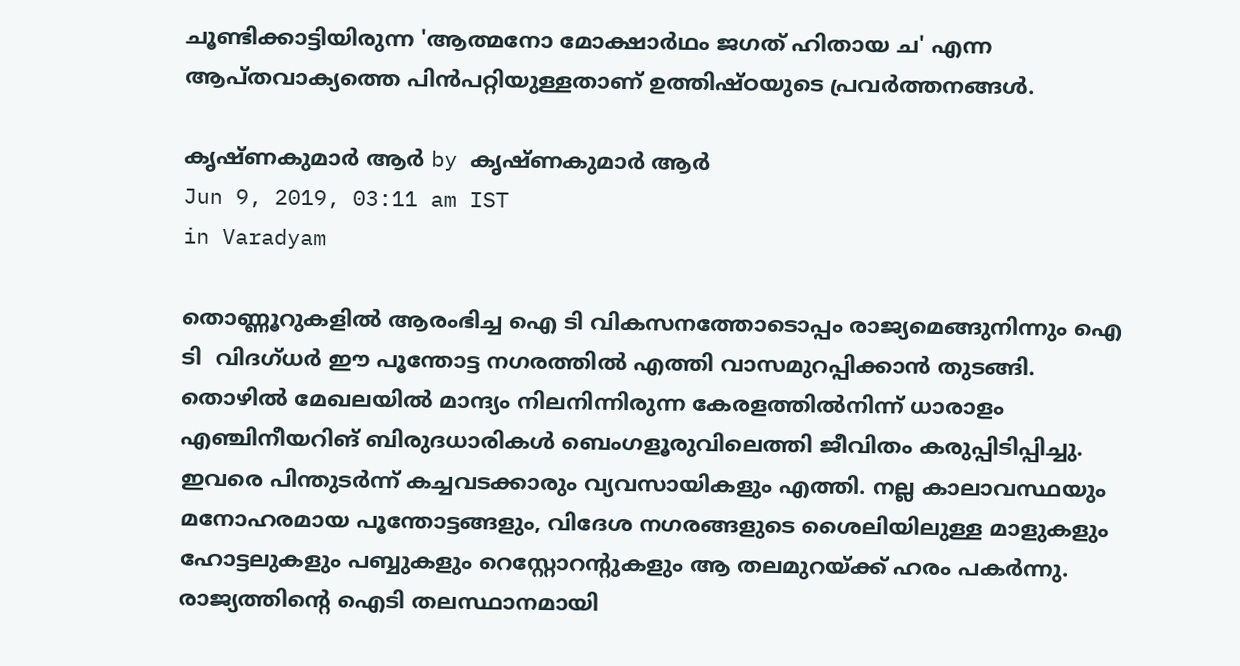ചൂണ്ടിക്കാട്ടിയിരുന്ന 'ആത്മനോ മോക്ഷാര്‍ഥം ജഗത് ഹിതായ ച' എന്ന ആപ്തവാക്യത്തെ പിന്‍പറ്റിയുള്ളതാണ് ഉത്തിഷ്ഠയുടെ പ്രവര്‍ത്തനങ്ങള്‍.

കൃഷ്ണകുമാര്‍ ആര്‍ by കൃഷ്ണകുമാര്‍ ആര്‍
Jun 9, 2019, 03:11 am IST
in Varadyam

തൊണ്ണൂറുകളില്‍ ആരംഭിച്ച ഐ ടി വികസനത്തോടൊപ്പം രാജ്യമെങ്ങുനിന്നും ഐ ടി  വിദഗ്ധര്‍ ഈ പൂന്തോട്ട നഗരത്തില്‍ എത്തി വാസമുറപ്പിക്കാന്‍ തുടങ്ങി.  തൊഴില്‍ മേഖലയില്‍ മാന്ദ്യം നിലനിന്നിരുന്ന കേരളത്തില്‍നിന്ന് ധാരാളം എഞ്ചിനീയറിങ് ബിരുദധാരികള്‍ ബെംഗളൂരുവിലെത്തി ജീവിതം കരുപ്പിടിപ്പിച്ചു. ഇവരെ പിന്തുടര്‍ന്ന് കച്ചവടക്കാരും വ്യവസായികളും എത്തി. നല്ല കാലാവസ്ഥയും മനോഹരമായ പൂന്തോട്ടങ്ങളും, വിദേശ നഗരങ്ങളുടെ ശൈലിയിലുള്ള മാളുകളും ഹോട്ടലുകളും പബ്ബുകളും റെസ്റ്റോറന്റുകളും ആ തലമുറയ്‌ക്ക് ഹരം പകര്‍ന്നു. രാജ്യത്തിന്റെ ഐടി തലസ്ഥാനമായി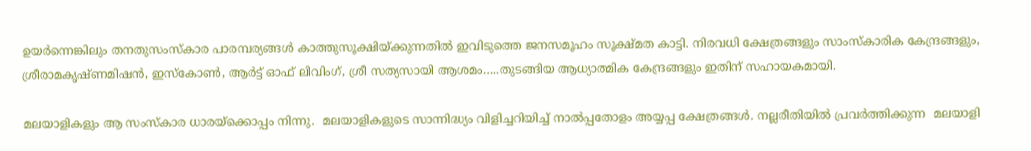ഉയര്‍ന്നെങ്കിലും തനതുസംസ്‌കാര പാരമ്പര്യങ്ങള്‍ കാത്തുസൂക്ഷിയ്‌ക്കുന്നതില്‍ ഇവിടുത്തെ ജനസമൂഹം സൂക്ഷ്മത കാട്ടി. നിരവധി ക്ഷേത്രങ്ങളും സാംസ്‌കാരിക കേന്ദ്രങ്ങളും, ശ്രീരാമകൃഷ്ണമിഷന്‍, ഇസ്‌കോണ്‍, ആര്‍ട്ട് ഓഫ് ലിവിംഗ്, ശ്രീ സത്യസായി ആശമം…..തുടങ്ങിയ ആധ്യാത്മിക കേന്ദ്രങ്ങളും ഇതിന് സഹായകമായി.

മലയാളികളും ആ സംസ്‌കാര ധാരയ്‌ക്കൊപ്പം നിന്നു.  മലയാളികളുടെ സാന്നിദ്ധ്യം വിളിച്ചറിയിച്ച് നാല്‍പ്പതോളം അയ്യപ്പ ക്ഷേത്രങ്ങള്‍. നല്ലരീതിയില്‍ പ്രവര്‍ത്തിക്കുന്ന  മലയാളി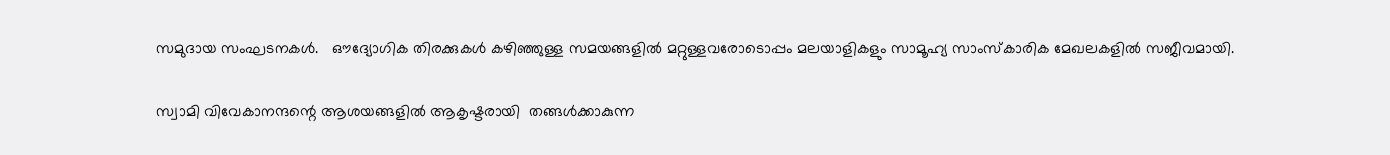സമുദായ സംഘടനകള്‍.   ഔദ്യോഗിക തിരക്കുകള്‍ കഴിഞ്ഞുള്ള സമയങ്ങളില്‍ മറ്റുള്ളവരോടൊപ്പം മലയാളികളും സാമൂഹ്യ സാംസ്‌കാരിക മേഖലകളില്‍ സജീവമായി.

സ്വാമി വിവേകാനന്ദന്റെ ആശയങ്ങളില്‍ ആകൃഷ്ടരായി  തങ്ങള്‍ക്കാകുന്ന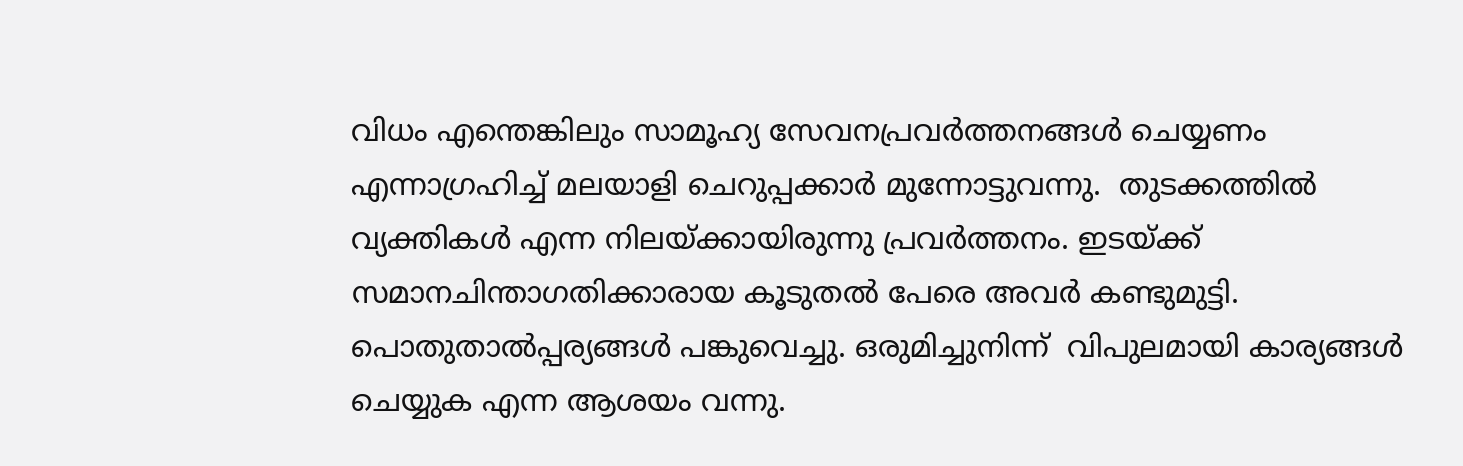വിധം എന്തെങ്കിലും സാമൂഹ്യ സേവനപ്രവര്‍ത്തനങ്ങള്‍ ചെയ്യണം എന്നാഗ്രഹിച്ച് മലയാളി ചെറുപ്പക്കാര്‍ മുന്നോട്ടുവന്നു.  തുടക്കത്തില്‍ വ്യക്തികള്‍ എന്ന നിലയ്‌ക്കായിരുന്നു പ്രവര്‍ത്തനം. ഇടയ്‌ക്ക് സമാനചിന്താഗതിക്കാരായ കൂടുതല്‍ പേരെ അവര്‍ കണ്ടുമുട്ടി.  പൊതുതാല്‍പ്പര്യങ്ങള്‍ പങ്കുവെച്ചു. ഒരുമിച്ചുനിന്ന്  വിപുലമായി കാര്യങ്ങള്‍ ചെയ്യുക എന്ന ആശയം വന്നു.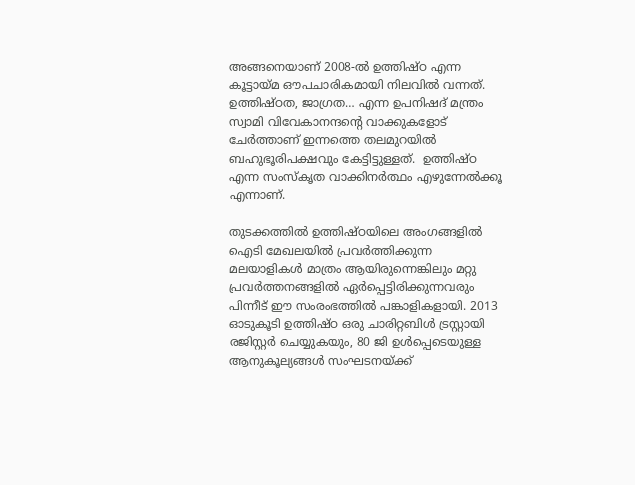അങ്ങനെയാണ് 2008-ല്‍ ഉത്തിഷ്ഠ എന്ന കൂട്ടായ്‌മ ഔപചാരികമായി നിലവില്‍ വന്നത്. ഉത്തിഷ്ഠത, ജാഗ്രത… എന്ന ഉപനിഷദ് മന്ത്രം സ്വാമി വിവേകാനന്ദന്റെ വാക്കുകളോട് ചേര്‍ത്താണ് ഇന്നത്തെ തലമുറയില്‍ ബഹുഭൂരിപക്ഷവും കേട്ടിട്ടുള്ളത്.  ഉത്തിഷ്ഠ എന്ന സംസ്‌കൃത വാക്കിനര്‍ത്ഥം എഴുന്നേല്‍ക്കൂ എന്നാണ്.

തുടക്കത്തില്‍ ഉത്തിഷ്ഠയിലെ അംഗങ്ങളില്‍ ഐടി മേഖലയില്‍ പ്രവര്‍ത്തിക്കുന്ന മലയാളികള്‍ മാത്രം ആയിരുന്നെങ്കിലും മറ്റു  പ്രവര്‍ത്തനങ്ങളില്‍ ഏര്‍പ്പെട്ടിരിക്കുന്നവരും പിന്നീട് ഈ സംരംഭത്തില്‍ പങ്കാളികളായി. 2013 ഓടുകൂടി ഉത്തിഷ്ഠ ഒരു ചാരിറ്റബിള്‍ ട്രസ്റ്റായി രജിസ്റ്റര്‍ ചെയ്യുകയും, 80 ജി ഉള്‍പ്പെടെയുള്ള ആനുകൂല്യങ്ങള്‍ സംഘടനയ്‌ക്ക്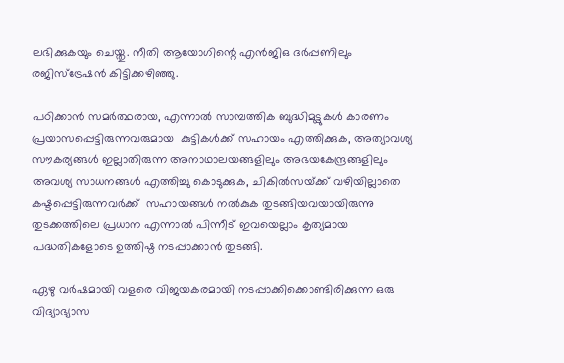ലഭിക്കുകയും ചെയ്തു. നീതി ആയോഗിന്റെ എന്‍ജിഒ ദര്‍പ്പണിലും  രജിസ്‌ട്രേഷന്‍ കിട്ടിക്കഴിഞ്ഞു.

പഠിക്കാന്‍ സമര്‍ത്ഥരായ, എന്നാല്‍ സാമ്പത്തിക ബുദ്ധിമുട്ടുകള്‍ കാരണം പ്രയാസപ്പെട്ടിരുന്നവരുമായ  കുട്ടികള്‍ക്ക് സഹായം എത്തിക്കുക, അത്യാവശ്യ സൗകര്യങ്ങള്‍ ഇല്ലാതിരുന്ന അനാഥാലയങ്ങളിലും അഭയകേന്ദ്രങ്ങളിലും  അവശ്യ സാധനങ്ങള്‍ എത്തിച്ചു കൊടുക്കുക, ചികില്‍സയ്‌ക്ക് വഴിയില്ലാതെ കഷ്ടപ്പെട്ടിരുന്നവര്‍ക്ക്  സഹായങ്ങള്‍ നല്‍കുക തുടങ്ങിയവയായിരുന്നു തുടക്കത്തിലെ പ്രധാന എന്നാല്‍ പിന്നീട് ഇവയെല്ലാം കൃത്യമായ പദ്ധതികളോടെ ഉത്തിഷ്ഠ നടപ്പാക്കാന്‍ തുടങ്ങി.

ഏഴു വര്‍ഷമായി വളരെ വിജയകരമായി നടപ്പാക്കിക്കൊണ്ടിരിക്കുന്ന ഒരു  വിദ്യാഭ്യാസ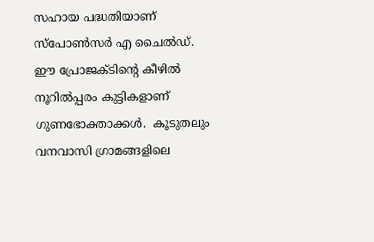സഹായ പദ്ധതിയാണ് സ്‌പോണ്‍സര്‍ എ ചൈല്‍ഡ്. ഈ പ്രോജക്ടിന്റെ കീഴില്‍ നൂറില്‍പ്പരം കുട്ടികളാണ് ഗുണഭോക്താക്കള്‍.  കൂടുതലും വനവാസി ഗ്രാമങ്ങളിലെ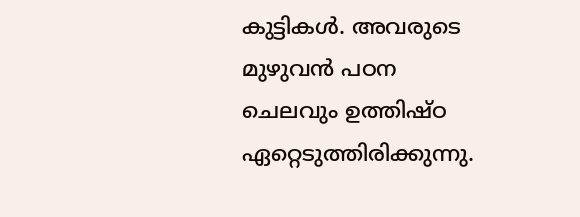കുട്ടികള്‍. അവരുടെ മുഴുവന്‍ പഠന ചെലവും ഉത്തിഷ്ഠ ഏറ്റെടുത്തിരിക്കുന്നു.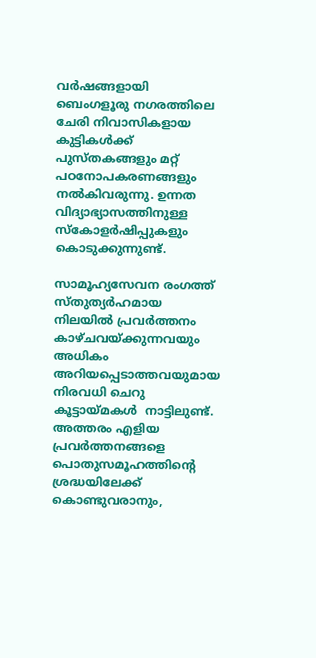വര്‍ഷങ്ങളായി ബെംഗളൂരു നഗരത്തിലെ ചേരി നിവാസികളായ കുട്ടികള്‍ക്ക്  പുസ്തകങ്ങളും മറ്റ് പഠനോപകരണങ്ങളും നല്‍കിവരുന്നു. ഉന്നത വിദ്യാഭ്യാസത്തിനുള്ള  സ്‌കോളര്‍ഷിപ്പുകളും കൊടുക്കുന്നുണ്ട്.

സാമൂഹ്യസേവന രംഗത്ത് സ്തുത്യര്‍ഹമായ നിലയില്‍ പ്രവര്‍ത്തനം കാഴ്ചവയ്‌ക്കുന്നവയും അധികം അറിയപ്പെടാത്തവയുമായ നിരവധി ചെറു കൂട്ടായ്‌മകള്‍  നാട്ടിലുണ്ട്. അത്തരം എളിയ പ്രവര്‍ത്തനങ്ങളെ പൊതുസമൂഹത്തിന്റെ ശ്രദ്ധയിലേക്ക് കൊണ്ടുവരാനും,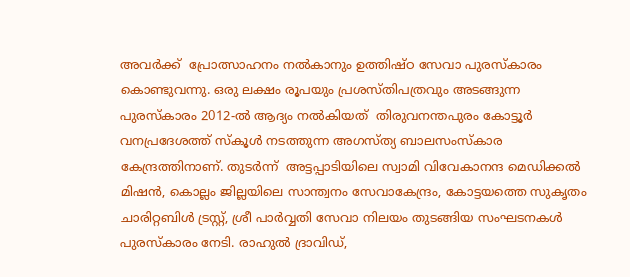അവര്‍ക്ക്  പ്രോത്സാഹനം നല്‍കാനും ഉത്തിഷ്ഠ സേവാ പുരസ്‌കാരം കൊണ്ടുവന്നു. ഒരു ലക്ഷം രൂപയും പ്രശസ്തിപത്രവും അടങ്ങുന്ന പുരസ്‌കാരം 2012-ല്‍ ആദ്യം നല്‍കിയത്  തിരുവനന്തപുരം കോട്ടൂര്‍ വനപ്രദേശത്ത് സ്‌കൂള്‍ നടത്തുന്ന അഗസ്ത്യ ബാലസംസ്‌കാര കേന്ദ്രത്തിനാണ്. തുടര്‍ന്ന്  അട്ടപ്പാടിയിലെ സ്വാമി വിവേകാനന്ദ മെഡിക്കല്‍ മിഷന്‍, കൊല്ലം ജില്ലയിലെ സാന്ത്വനം സേവാകേന്ദ്രം, കോട്ടയത്തെ സുകൃതം ചാരിറ്റബിള്‍ ട്രസ്റ്റ്, ശ്രീ പാര്‍വ്വതി സേവാ നിലയം തുടങ്ങിയ സംഘടനകള്‍ പുരസ്‌കാരം നേടി. രാഹുല്‍ ദ്രാവിഡ്,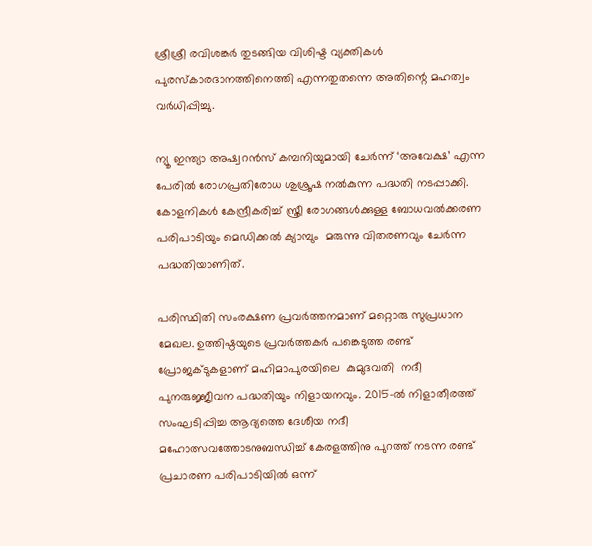ശ്രീശ്രീ രവിശങ്കര്‍ തുടങ്ങിയ വിശിഷ്ട വ്യക്തികള്‍ പുരസ്‌കാരദാനത്തിനെത്തി എന്നതുതന്നെ അതിന്റെ മഹത്വം വര്‍ധിപ്പിച്ചു.

ന്യൂ ഇന്ത്യാ അഷ്വറന്‍സ് കമ്പനിയുമായി ചേര്‍ന്ന് ‘അവേക്ഷ’ എന്ന പേരില്‍ രോഗപ്രതിരോധ ശുശ്രൂഷ നല്‍കുന്ന പദ്ധതി നടപ്പാക്കി.  കോളനികള്‍ കേന്ദ്രീകരിച്ച് സ്ത്രീ രോഗങ്ങള്‍ക്കുള്ള ബോധവല്‍ക്കരണ പരിപാടിയും മെഡിക്കല്‍ ക്യാമ്പും  മരുന്നു വിതരണവും ചേര്‍ന്ന പദ്ധതിയാണിത്.

പരിസ്ഥിതി സംരക്ഷണ പ്രവര്‍ത്തനമാണ് മറ്റൊരു സുപ്രധാന മേഖല. ഉത്തിഷ്ഠയുടെ പ്രവര്‍ത്തകര്‍ പങ്കെടുത്ത രണ്ട് പ്രോജക്ടുകളാണ് മഹിമാപുരയിലെ  കുമുദവതി  നദീ പുനരുജ്ജീവന പദ്ധതിയും നിളായനവും. 2015-ല്‍ നിളാതീരത്ത് സംഘടിപ്പിച്ച ആദ്യത്തെ ദേശീയ നദീ മഹോത്സവത്തോടനുബന്ധിച്ച് കേരളത്തിനു പുറത്ത് നടന്ന രണ്ട് പ്രചാരണ പരിപാടിയില്‍ ഒന്ന്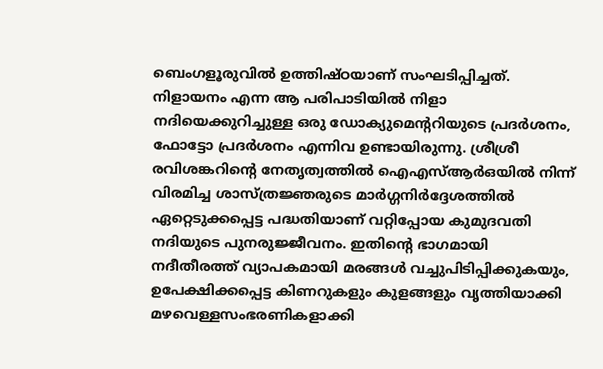ബെംഗളൂരുവില്‍ ഉത്തിഷ്ഠയാണ് സംഘടിപ്പിച്ചത്. നിളായനം എന്ന ആ പരിപാടിയില്‍ നിളാ നദിയെക്കുറിച്ചുള്ള ഒരു ഡോക്യുമെന്ററിയുടെ പ്രദര്‍ശനം, ഫോട്ടോ പ്രദര്‍ശനം എന്നിവ ഉണ്ടായിരുന്നു. ശ്രീശ്രീ രവിശങ്കറിന്റെ നേതൃത്വത്തില്‍ ഐഎസ്ആര്‍ഒയില്‍ നിന്ന് വിരമിച്ച ശാസ്ത്രജ്ഞരുടെ മാര്‍ഗ്ഗനിര്‍ദ്ദേശത്തില്‍ ഏറ്റെടുക്കപ്പെട്ട പദ്ധതിയാണ് വറ്റിപ്പോയ കുമുദവതി നദിയുടെ പുനരുജ്ജീവനം. ഇതിന്റെ ഭാഗമായി നദീതീരത്ത് വ്യാപകമായി മരങ്ങള്‍ വച്ചുപിടിപ്പിക്കുകയും, ഉപേക്ഷിക്കപ്പെട്ട കിണറുകളും കുളങ്ങളും വൃത്തിയാക്കി മഴവെള്ളസംഭരണികളാക്കി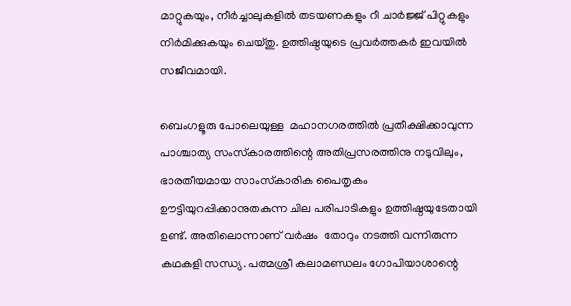മാറ്റുകയും, നീര്‍ച്ചാലുകളില്‍ തടയണകളും റീ ചാര്‍ജ്ജ് പിറ്റുകളും നിര്‍മിക്കുകയും ചെയ്തു. ഉത്തിഷ്ഠയുടെ പ്രവര്‍ത്തകര്‍ ഇവയില്‍ സജീവമായി.

ബെംഗളൂരു പോലെയുള്ള  മഹാനഗരത്തില്‍ പ്രതീക്ഷിക്കാവുന്ന പാശ്ചാത്യ സംസ്‌കാരത്തിന്റെ അതിപ്രസരത്തിനു നടുവിലും, ഭാരതീയമായ സാംസ്‌കാരിക പൈതൃകം ഊട്ടിയുറപ്പിക്കാനുതകുന്ന ചില പരിപാടികളും ഉത്തിഷ്ഠയുടേതായി ഉണ്ട്. അതിലൊന്നാണ് വര്‍ഷം  തോറും നടത്തി വന്നിരുന്ന കഥകളി സന്ധ്യ. പത്മശ്രീ കലാമണ്ഡലം ഗോപിയാശാന്റെ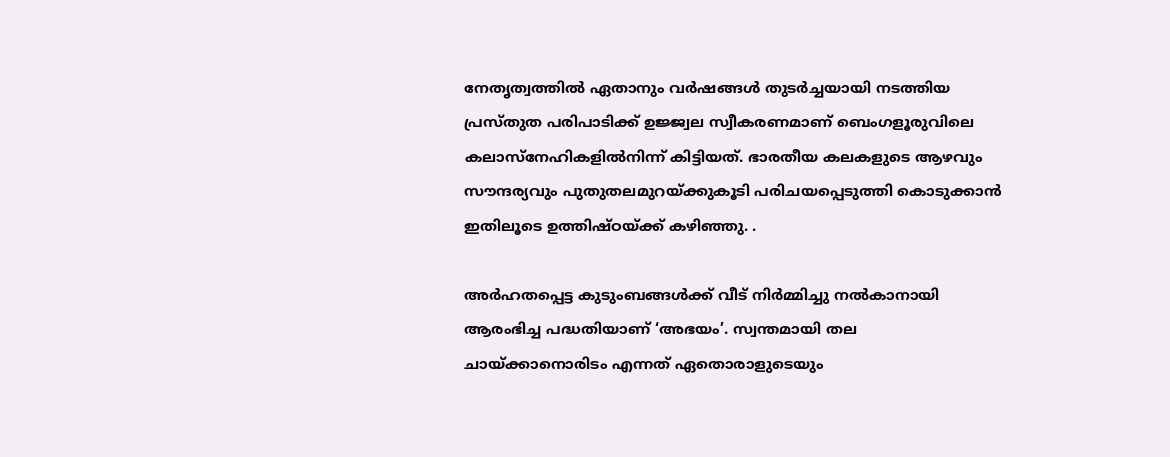നേതൃത്വത്തില്‍ ഏതാനും വര്‍ഷങ്ങള്‍ തുടര്‍ച്ചയായി നടത്തിയ പ്രസ്തുത പരിപാടിക്ക് ഉജ്ജ്വല സ്വീകരണമാണ് ബെംഗളൂരുവിലെ കലാസ്‌നേഹികളില്‍നിന്ന് കിട്ടിയത്. ഭാരതീയ കലകളുടെ ആഴവും സൗന്ദര്യവും പുതുതലമുറയ്‌ക്കുകൂടി പരിചയപ്പെടുത്തി കൊടുക്കാന്‍ ഇതിലൂടെ ഉത്തിഷ്ഠയ്‌ക്ക് കഴിഞ്ഞു. .

അര്‍ഹതപ്പെട്ട കുടുംബങ്ങള്‍ക്ക് വീട് നിര്‍മ്മിച്ചു നല്‍കാനായി ആരംഭിച്ച പദ്ധതിയാണ് ‘അഭയം’. സ്വന്തമായി തല ചായ്‌ക്കാനൊരിടം എന്നത് ഏതൊരാളുടെയും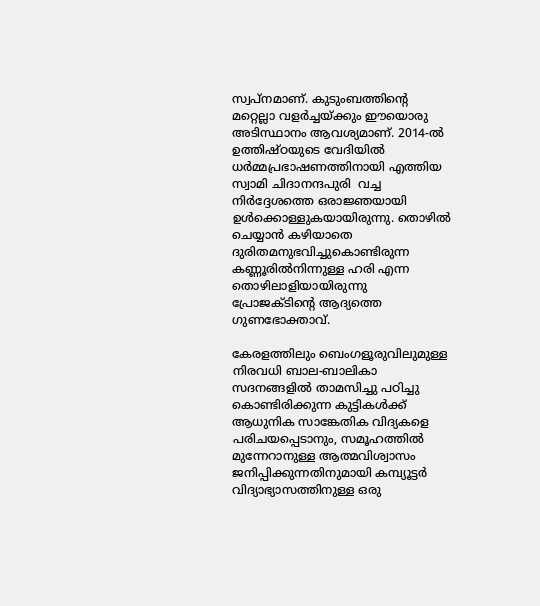സ്വപ്‌നമാണ്. കുടുംബത്തിന്റെ  മറ്റെല്ലാ വളര്‍ച്ചയ്‌ക്കും ഈയൊരു അടിസ്ഥാനം ആവശ്യമാണ്. 2014-ല്‍ ഉത്തിഷ്ഠയുടെ വേദിയില്‍ ധര്‍മ്മപ്രഭാഷണത്തിനായി എത്തിയ  സ്വാമി ചിദാനന്ദപുരി  വച്ച നിര്‍ദ്ദേശത്തെ ഒരാജ്ഞയായി ഉള്‍ക്കൊള്ളുകയായിരുന്നു. തൊഴില്‍ ചെയ്യാന്‍ കഴിയാതെ ദുരിതമനുഭവിച്ചുകൊണ്ടിരുന്ന കണ്ണൂരില്‍നിന്നുള്ള ഹരി എന്ന തൊഴിലാളിയായിരുന്നു  പ്രോജക്ടിന്റെ ആദ്യത്തെ ഗുണഭോക്താവ്.

കേരളത്തിലും ബെംഗളൂരുവിലുമുള്ള നിരവധി ബാല-ബാലികാ സദനങ്ങളില്‍ താമസിച്ചു പഠിച്ചു കൊണ്ടിരിക്കുന്ന കുട്ടികള്‍ക്ക് ആധുനിക സാങ്കേതിക വിദ്യകളെ പരിചയപ്പെടാനും, സമൂഹത്തില്‍ മുന്നേറാനുള്ള ആത്മവിശ്വാസം ജനിപ്പിക്കുന്നതിനുമായി കമ്പ്യൂട്ടര്‍ വിദ്യാഭ്യാസത്തിനുള്ള ഒരു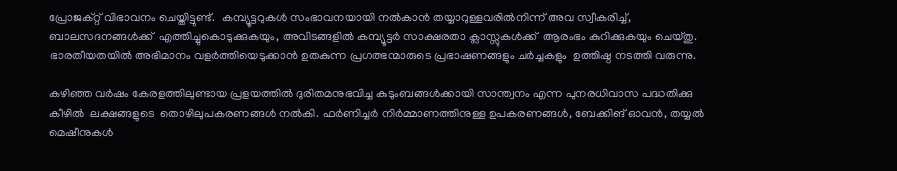പ്രോജക്റ്റ് വിഭാവനം ചെയ്തിട്ടുണ്ട്.  കമ്പ്യൂട്ടറുകള്‍ സംഭാവനയായി നല്‍കാന്‍ തയ്യാറുള്ളവരില്‍നിന്ന് അവ സ്വീകരിച്ച്, ബാലസദനങ്ങള്‍ക്ക്  എത്തിച്ചുകൊടുക്കുകയും, അവിടങ്ങളില്‍ കമ്പ്യൂട്ടര്‍ സാക്ഷരതാ ക്ലാസ്സുകള്‍ക്ക്  ആരംഭം കുറിക്കുകയും ചെയ്തു. ഭാരതീയതയില്‍ അഭിമാനം വളര്‍ത്തിയെടുക്കാന്‍ ഉതകുന്ന പ്രഗത്ഭന്മാരുടെ പ്രഭാഷണങ്ങളും ചര്‍ച്ചകളും  ഉത്തിഷ്ഠ നടത്തി വരുന്നു.

കഴിഞ്ഞ വര്‍ഷം കേരളത്തിലുണ്ടായ പ്രളയത്തില്‍ ദുരിതമനുഭവിച്ച കുടുംബങ്ങള്‍ക്കായി സാന്ത്വനം എന്ന പുനരധിവാസ പദ്ധതിക്കു കീഴില്‍  ലക്ഷങ്ങളുടെ  തൊഴിലുപകരണങ്ങള്‍ നല്‍കി. ഫര്‍ണിച്ചര്‍ നിര്‍മ്മാണത്തിനുള്ള ഉപകരണങ്ങള്‍, ബേക്കിങ് ഓവന്‍, തയ്യല്‍ മെഷീനുകള്‍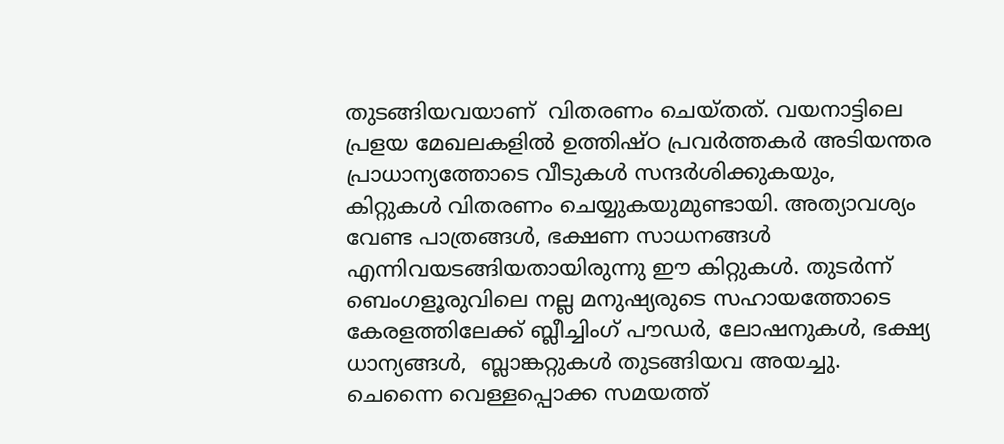തുടങ്ങിയവയാണ്  വിതരണം ചെയ്തത്. വയനാട്ടിലെ പ്രളയ മേഖലകളില്‍ ഉത്തിഷ്ഠ പ്രവര്‍ത്തകര്‍ അടിയന്തര പ്രാധാന്യത്തോടെ വീടുകള്‍ സന്ദര്‍ശിക്കുകയും,  കിറ്റുകള്‍ വിതരണം ചെയ്യുകയുമുണ്ടായി. അത്യാവശ്യം വേണ്ട പാത്രങ്ങള്‍, ഭക്ഷണ സാധനങ്ങള്‍ എന്നിവയടങ്ങിയതായിരുന്നു ഈ കിറ്റുകള്‍. തുടര്‍ന്ന്  ബെംഗളൂരുവിലെ നല്ല മനുഷ്യരുടെ സഹായത്തോടെ കേരളത്തിലേക്ക് ബ്ലീച്ചിംഗ് പൗഡര്‍, ലോഷനുകള്‍, ഭക്ഷ്യ ധാന്യങ്ങള്‍,  ബ്ലാങ്കറ്റുകള്‍ തുടങ്ങിയവ അയച്ചു.   ചെന്നൈ വെള്ളപ്പൊക്ക സമയത്ത്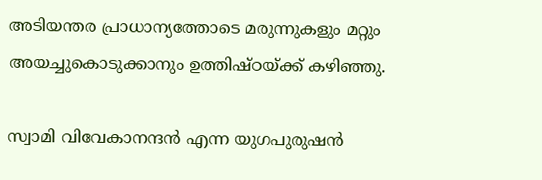അടിയന്തര പ്രാധാന്യത്തോടെ മരുന്നുകളും മറ്റും അയച്ചുകൊടുക്കാനും ഉത്തിഷ്ഠയ്‌ക്ക് കഴിഞ്ഞു.

സ്വാമി വിവേകാനന്ദന്‍ എന്ന യുഗപുരുഷന്‍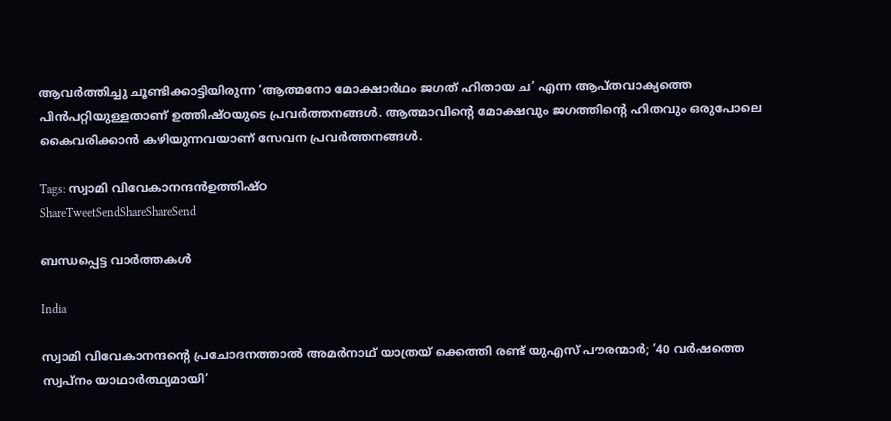ആവര്‍ത്തിച്ചു ചൂണ്ടിക്കാട്ടിയിരുന്ന ‘ആത്മനോ മോക്ഷാര്‍ഥം ജഗത് ഹിതായ ച’ എന്ന ആപ്തവാക്യത്തെ പിന്‍പറ്റിയുള്ളതാണ് ഉത്തിഷ്ഠയുടെ പ്രവര്‍ത്തനങ്ങള്‍. ആത്മാവിന്റെ മോക്ഷവും ജഗത്തിന്റെ ഹിതവും ഒരുപോലെ കൈവരിക്കാന്‍ കഴിയുന്നവയാണ് സേവന പ്രവര്‍ത്തനങ്ങള്‍.

Tags: സ്വാമി വിവേകാനന്ദന്‍ഉത്തിഷ്ഠ
ShareTweetSendShareShareSend

ബന്ധപ്പെട്ട വാര്‍ത്തകള്‍

India

സ്വാമി വിവേകാനന്ദന്റെ പ്രചോദനത്താല്‍ അമര്‍നാഥ് യാത്രയ് ക്കെത്തി രണ്ട് യുഎസ് പൗരന്മാര്‍; ’40 വര്‍ഷത്തെ സ്വപ്നം യാഥാര്‍ത്ഥ്യമായി’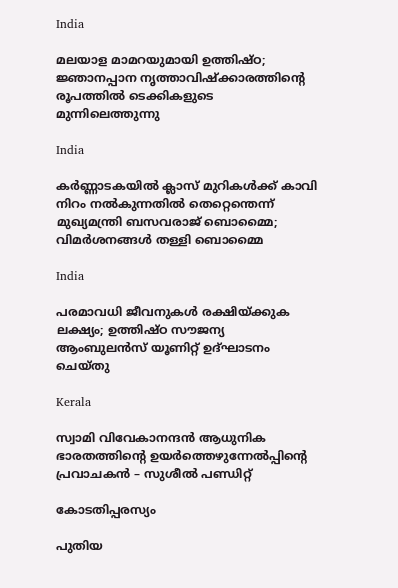India

മലയാള മാമറയുമായി ഉത്തിഷ്ഠ; ജ്ഞാനപ്പാന നൃത്താവിഷ്ക്കാരത്തിന്റെ രൂപത്തില്‍ ടെക്കികളുടെ മുന്നിലെത്തുന്നു

India

കര്‍ണ്ണാടകയില്‍ ക്ലാസ് മുറികള്‍ക്ക് കാവി നിറം നല്‍കുന്നതില്‍ തെറ്റെന്തെന്ന് മുഖ്യമന്ത്രി ബസവരാജ് ബൊമ്മൈ; വിമര്‍ശനങ്ങള്‍ തള്ളി ബൊമ്മൈ

India

പരമാവധി ജീവനുകള്‍ രക്ഷിയ്‌ക്കുക ലക്ഷ്യം; ഉത്തിഷ്ഠ സൗജന്യ ആംബുലന്‍സ് യൂണിറ്റ് ഉദ്ഘാടനം ചെയ്തു

Kerala

സ്വാമി വിവേകാനന്ദൻ ആധുനിക ഭാരതത്തിന്റെ ഉയർത്തെഴുന്നേൽപ്പിന്റെ പ്രവാചകൻ – സുശീൽ പണ്ഡിറ്റ്

കോടതിപ്പരസ്യം

പുതിയ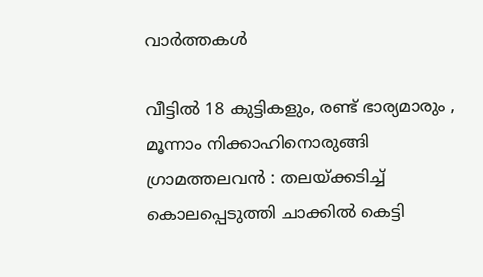വാര്‍ത്തകള്‍

വീട്ടിൽ 18 കുട്ടികളും, രണ്ട് ഭാര്യമാരും , മൂന്നാം നിക്കാഹിനൊരുങ്ങി ഗ്രാമത്തലവൻ : തലയ്‌ക്കടിച്ച് കൊലപ്പെടുത്തി ചാക്കിൽ കെട്ടി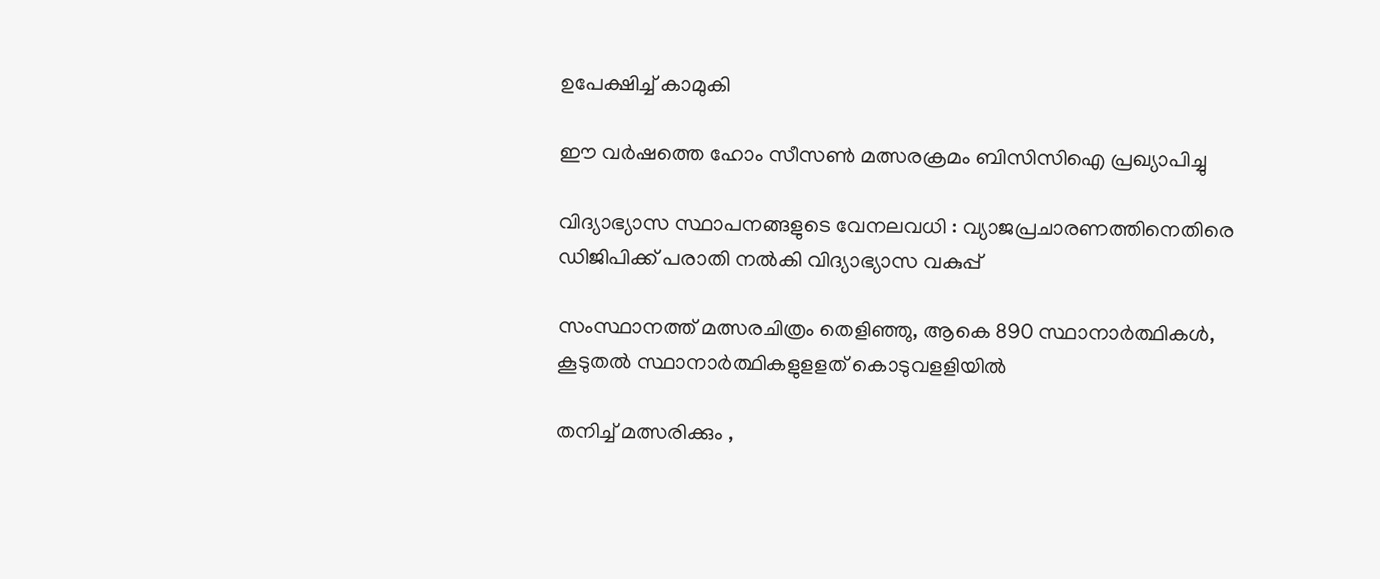ഉപേക്ഷിച്ച് കാമുകി

ഈ വര്‍ഷത്തെ ഹോം സീസണ്‍ മത്സരക്രമം ബിസിസിഐ പ്രഖ്യാപിച്ചു

വിദ്യാഭ്യാസ സ്ഥാപനങ്ങളുടെ വേനലവധി : വ്യാജപ്രചാരണത്തിനെതിരെ ഡിജിപിക്ക് പരാതി നല്‍കി വിദ്യാഭ്യാസ വകുപ്പ്

സംസ്ഥാനത്ത് മത്സരചിത്രം തെളിഞ്ഞു, ആകെ 890 സ്ഥാനാര്‍ത്ഥികള്‍, കൂടുതല്‍ സ്ഥാനാര്‍ത്ഥികളുളളത് കൊടുവളളിയില്‍

തനിച്ച് മത്സരിക്കും ,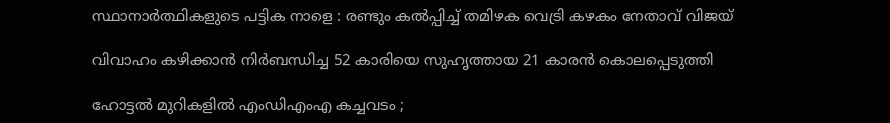സ്ഥാനാർത്ഥികളുടെ പട്ടിക നാളെ : രണ്ടും കൽപ്പിച്ച് തമിഴക വെട്രി കഴകം നേതാവ് വിജയ്

വിവാഹം കഴിക്കാൻ നിർബന്ധിച്ച 52 കാരിയെ സുഹൃത്തായ 21 കാരൻ കൊലപ്പെടുത്തി

ഹോട്ടൽ മുറികളിൽ എംഡിഎംഎ കച്ചവടം ;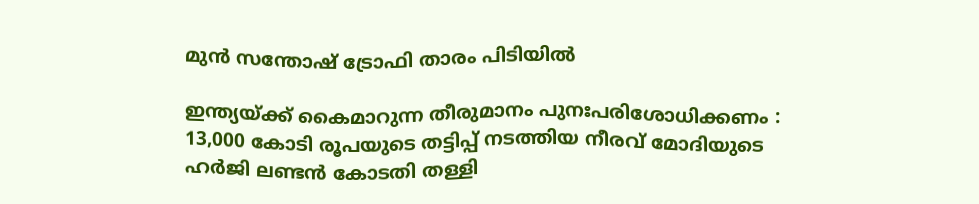മുൻ സന്തോഷ് ട്രോഫി താരം പിടിയിൽ

ഇന്ത്യയ്‌ക്ക് കൈമാറുന്ന തീരുമാനം പുനഃപരിശോധിക്കണം : 13,000 കോടി രൂപയുടെ തട്ടിപ്പ് നടത്തിയ നീരവ് മോദിയുടെ ഹർജി ലണ്ടൻ കോടതി തള്ളി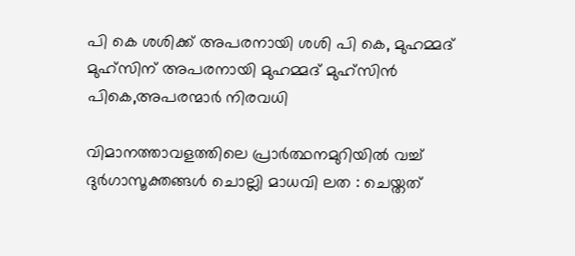പി കെ ശശിക്ക് അപരനായി ശശി പി കെ, മുഹമ്മദ് മുഹ്സിന് അപരനായി മുഹമ്മദ് മുഹ്‌സിന്‍ പികെ,അപരന്മാര്‍ നിരവധി

വിമാനത്താവളത്തിലെ പ്രാർത്ഥനമുറിയിൽ വച്ച് ദുർഗാസൂക്തങ്ങൾ ചൊല്ലി മാധവി ലത : ചെയ്തത്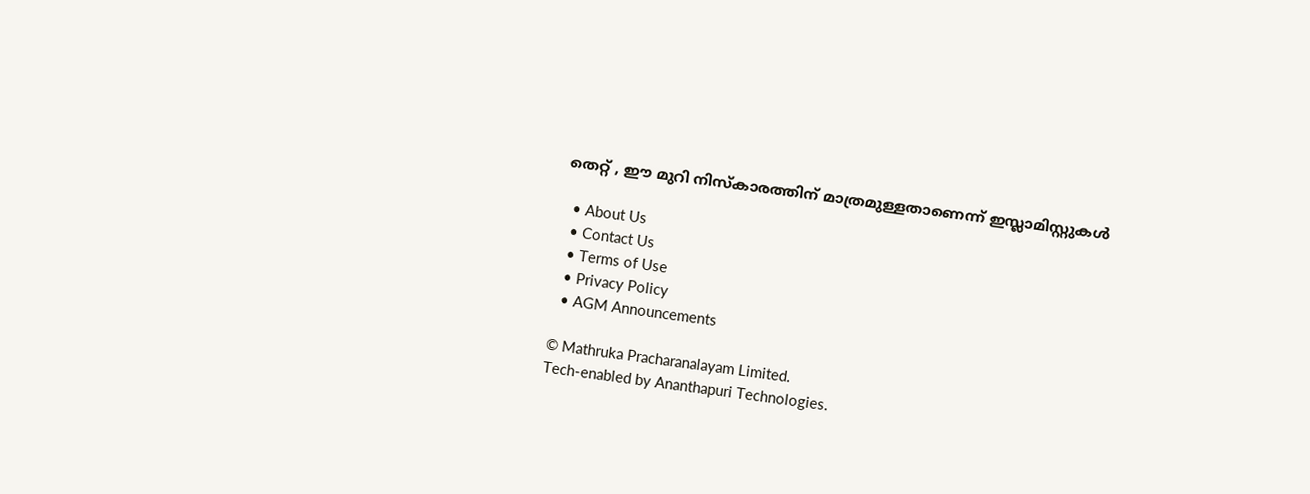തെറ്റ് , ഈ മുറി നിസ്കാരത്തിന് മാത്രമുള്ളതാണെന്ന് ഇസ്ലാമിസ്റ്റുകൾ

  • About Us
  • Contact Us
  • Terms of Use
  • Privacy Policy
  • AGM Announcements

© Mathruka Pracharanalayam Limited.
Tech-enabled by Ananthapuri Technologies.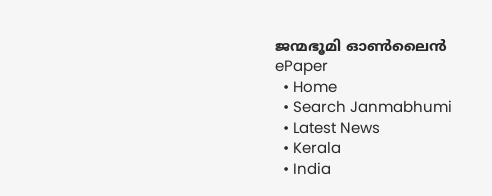ജന്മഭൂമി ഓണ്‍ലൈന്‍
ePaper
  • Home
  • Search Janmabhumi
  • Latest News
  • Kerala
  • India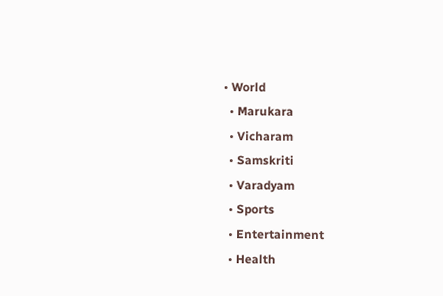• World
  • Marukara
  • Vicharam
  • Samskriti
  • Varadyam
  • Sports
  • Entertainment
  • Health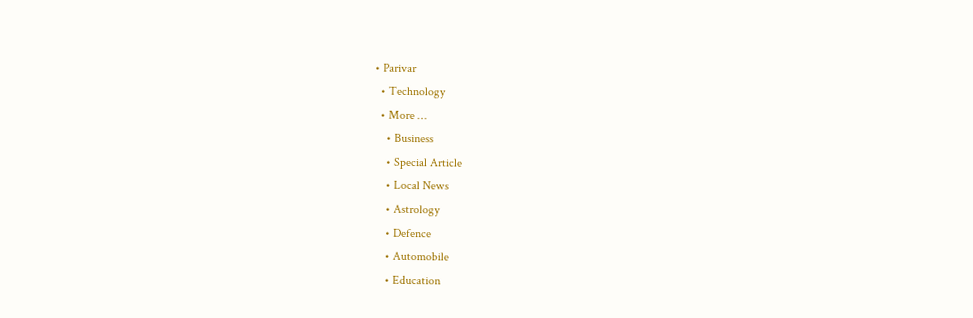• Parivar
  • Technology
  • More …
    • Business
    • Special Article
    • Local News
    • Astrology
    • Defence
    • Automobile
    • Education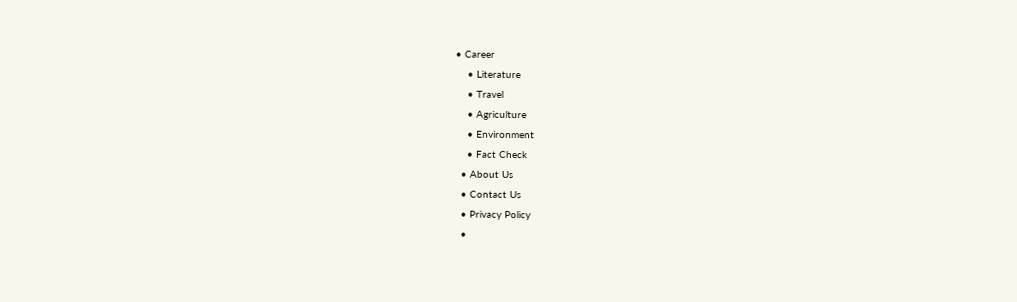• Career
    • Literature
    • Travel
    • Agriculture
    • Environment
    • Fact Check
  • About Us
  • Contact Us
  • Privacy Policy
  •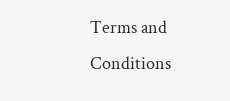Terms and Conditions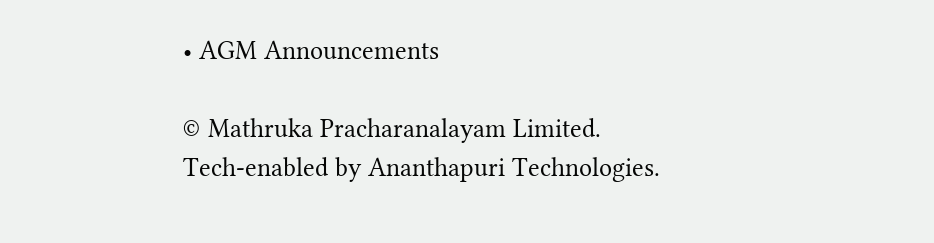• AGM Announcements

© Mathruka Pracharanalayam Limited.
Tech-enabled by Ananthapuri Technologies.